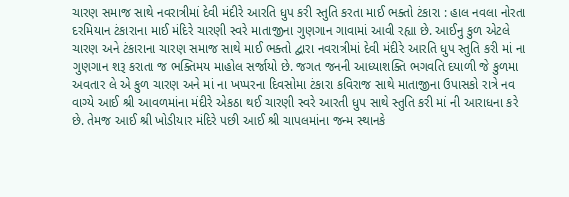ચારણ સમાજ સાથે નવરાત્રીમાં દેવી મંદીરે આરતિ ધુપ કરી સ્તુતિ કરતા માઈ ભક્તો ટંકારા : હાલ નવલા નોરતા દરમિયાન ટંકારાના માઈ મંદિરે ચારણી સ્વરે માતાજીના ગુણગાન ગાવામાં આવી રહ્યા છે. આઈનુ કુળ એટલે ચારણ અને ટંકારાના ચારણ સમાજ સાથે માઈ ભક્તો દ્વારા નવરાત્રીમાં દેવી મંદીરે આરતિ ધુપ સ્તુતિ કરી માં ના ગુણગાન શરૂ કરાતા જ ભક્તિમય માહોલ સર્જાયો છે. જગત જનની આધ્યાશક્તિ ભગવતિ દયાળી જે કુળમા અવતાર લે એ કુળ ચારણ અને માં ના ખપ્પરના દિવસોમા ટંકારા કવિરાજ સાથે માતાજીના ઉપાસકો રાત્રે નવ વાગ્યે આઈ શ્રી આવળમાંના મંદીરે એકઠા થઈ ચારણી સ્વરે આરતી ધુપ સાથે સ્તુતિ કરી માં ની આરાધના કરે છે. તેમજ આઈ શ્રી ખોડીયાર મંદિરે પછી આઈ શ્રી ચાપલમાંના જન્મ સ્થાનકે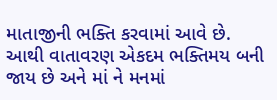માતાજીની ભક્તિ કરવામાં આવે છે. આથી વાતાવરણ એકદમ ભક્તિમય બની જાય છે અને માં ને મનમાં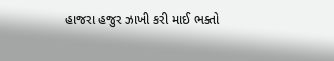હાજરા હજુર ઝાખી કરી માઈ ભક્તો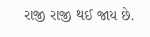રાજી રાજી થઈ જાય છે.